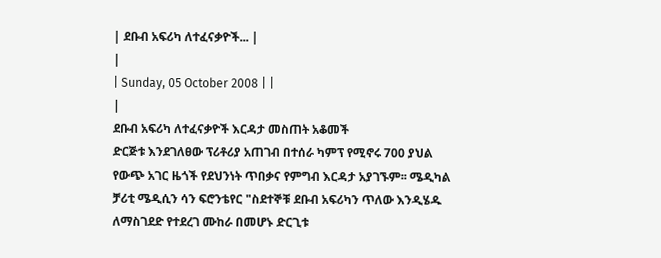| ደቡብ አፍሪካ ለተፈናቃዮች... |
|
| Sunday, 05 October 2008 | |
|
ደቡብ አፍሪካ ለተፈናቃዮች እርዳታ መስጠት አቆመች
ድርጅቱ እንደገለፀው ፕሪቶሪያ አጠገብ በተሰራ ካምፕ የሚኖሩ 700 ያህል የውጭ አገር ዜጎች የደህንነት ጥበቃና የምግብ እርዳታ አያገኙም፡፡ ሜዲካል ቻሪቲ ሜዲሲን ሳን ፍሮንቴየር "ስደተኞቹ ደቡብ አፍሪካን ጥለው እንዲሄዱ ለማስገደድ የተደረገ ሙከራ በመሆኑ ድርጊቱ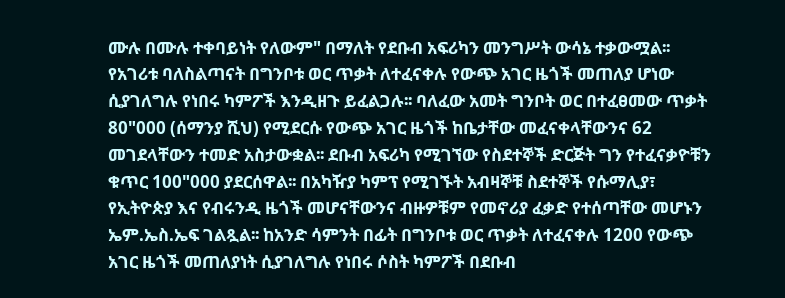ሙሉ በሙሉ ተቀባይነት የለውም" በማለት የደቡብ አፍሪካን መንግሥት ውሳኔ ተቃውሟል፡፡ የአገሪቱ ባለስልጣናት በግንቦቱ ወር ጥቃት ለተፈናቀሉ የውጭ አገር ዜጎች መጠለያ ሆነው ሲያገለግሉ የነበሩ ካምፖች እንዲዘጉ ይፈልጋሉ፡፡ ባለፈው አመት ግንቦት ወር በተፈፀመው ጥቃት 80"000 (ሰማንያ ሺህ) የሚደርሱ የውጭ አገር ዜጎች ከቤታቸው መፈናቀላቸውንና 62 መገደላቸውን ተመድ አስታውቋል፡፡ ደቡብ አፍሪካ የሚገኘው የስደተኞች ድርጅት ግን የተፈናቃዮቹን ቁጥር 100"000 ያደርሰዋል፡፡ በአካዥያ ካምፕ የሚገኙት አብዛኞቹ ስደተኞች የሱማሊያ፣ የኢትዮጵያ እና የብሩንዲ ዜጎች መሆናቸውንና ብዙዎቹም የመኖሪያ ፈቃድ የተሰጣቸው መሆኑን ኤም.ኤስ.ኤፍ ገልጿል፡፡ ከአንድ ሳምንት በፊት በግንቦቱ ወር ጥቃት ለተፈናቀሉ 1200 የውጭ አገር ዜጎች መጠለያነት ሲያገለግሉ የነበሩ ሶስት ካምፖች በደቡብ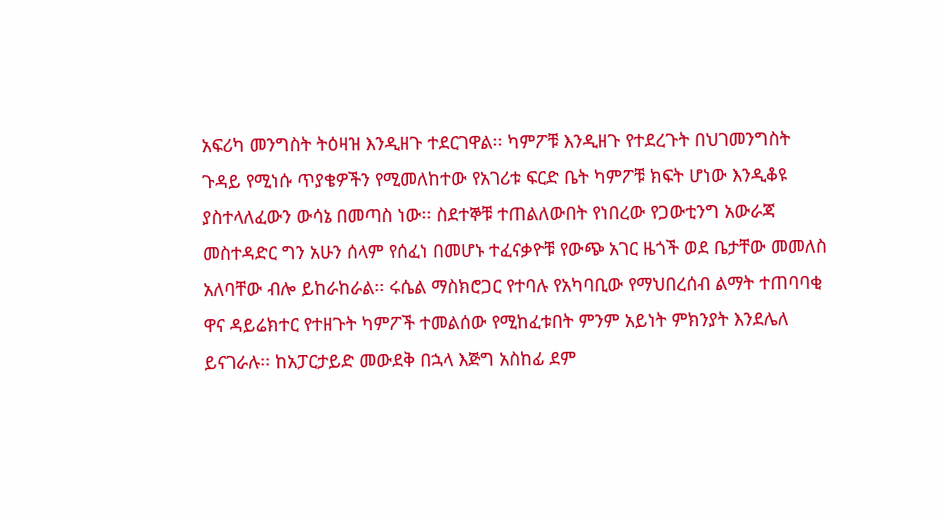አፍሪካ መንግስት ትዕዛዝ እንዲዘጉ ተደርገዋል፡፡ ካምፖቹ እንዲዘጉ የተደረጉት በህገመንግስት ጉዳይ የሚነሱ ጥያቄዎችን የሚመለከተው የአገሪቱ ፍርድ ቤት ካምፖቹ ክፍት ሆነው እንዲቆዩ ያስተላለፈውን ውሳኔ በመጣስ ነው፡፡ ስደተኞቹ ተጠልለውበት የነበረው የጋውቲንግ አውራጃ መስተዳድር ግን አሁን ሰላም የሰፈነ በመሆኑ ተፈናቃዮቹ የውጭ አገር ዜጎች ወደ ቤታቸው መመለስ አለባቸው ብሎ ይከራከራል፡፡ ሩሴል ማስክሮጋር የተባሉ የአካባቢው የማህበረሰብ ልማት ተጠባባቂ ዋና ዳይሬክተር የተዘጉት ካምፖች ተመልሰው የሚከፈቱበት ምንም አይነት ምክንያት እንደሌለ ይናገራሉ፡፡ ከአፓርታይድ መውደቅ በኋላ እጅግ አስከፊ ደም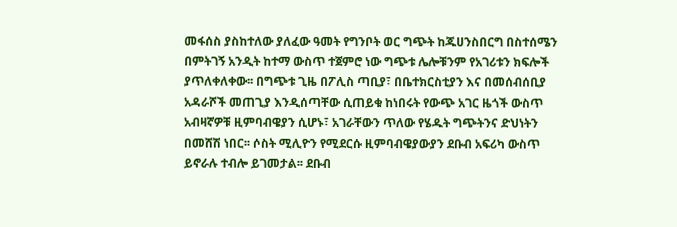መፋሰስ ያስከተለው ያለፈው ዓመት የግንቦት ወር ግጭት ከጁሀንስበርግ በስተሰሜን በምትገኝ አንዲት ከተማ ውስጥ ተጀምሮ ነው ግጭቱ ሌሎቹንም የአገሪቱን ክፍሎች ያጥለቀለቀው፡፡ በግጭቱ ጊዜ በፖሊስ ጣቢያ፣ በቤተክርስቲያን እና በመሰብሰቢያ አዳራሾች መጠጊያ እንዲሰጣቸው ሲጠይቁ ከነበሩት የውጭ አገር ዜጎች ውስጥ አብዛኛዎቹ ዚምባብዌያን ሲሆኑ፣ አገራቸውን ጥለው የሄዱት ግጭትንና ድህነትን በመሸሽ ነበር፡፡ ሶስት ሚሊዮን የሚደርሱ ዚምባብዌያውያን ደቡብ አፍሪካ ውስጥ ይኖራሉ ተብሎ ይገመታል፡፡ ደቡብ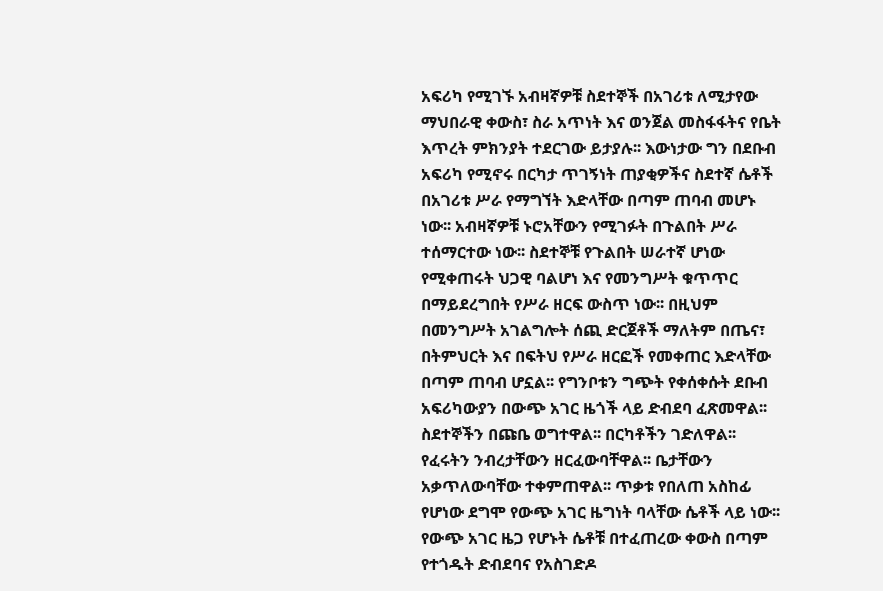አፍሪካ የሚገኙ አብዛኛዎቹ ስደተኞች በአገሪቱ ለሚታየው ማህበራዊ ቀውስ፣ ስራ አጥነት እና ወንጀል መስፋፋትና የቤት እጥረት ምክንያት ተደርገው ይታያሉ፡፡ እውነታው ግን በደቡብ አፍሪካ የሚኖሩ በርካታ ጥገኝነት ጠያቂዎችና ስደተኛ ሴቶች በአገሪቱ ሥራ የማግኘት እድላቸው በጣም ጠባብ መሆኑ ነው፡፡ አብዛኛዎቹ ኑሮአቸውን የሚገፉት በጉልበት ሥራ ተሰማርተው ነው፡፡ ስደተኞቹ የጉልበት ሠራተኛ ሆነው የሚቀጠሩት ህጋዊ ባልሆነ እና የመንግሥት ቁጥጥር በማይደረግበት የሥራ ዘርፍ ውስጥ ነው፡፡ በዚህም በመንግሥት አገልግሎት ሰጪ ድርጀቶች ማለትም በጤና፣ በትምህርት እና በፍትህ የሥራ ዘርፎች የመቀጠር እድላቸው በጣም ጠባብ ሆኗል፡፡ የግንቦቱን ግጭት የቀሰቀሱት ደቡብ አፍሪካውያን በውጭ አገር ዜጎች ላይ ድብደባ ፈጽመዋል፡፡ ስደተኞችን በጩቤ ወግተዋል፡፡ በርካቶችን ገድለዋል፡፡ የፈሩትን ንብረታቸውን ዘርፈውባቸዋል፡፡ ቤታቸውን አቃጥለውባቸው ተቀምጠዋል፡፡ ጥቃቱ የበለጠ አስከፊ የሆነው ደግሞ የውጭ አገር ዜግነት ባላቸው ሴቶች ላይ ነው፡፡ የውጭ አገር ዜጋ የሆኑት ሴቶቹ በተፈጠረው ቀውስ በጣም የተጎዱት ድብደባና የአስገድዶ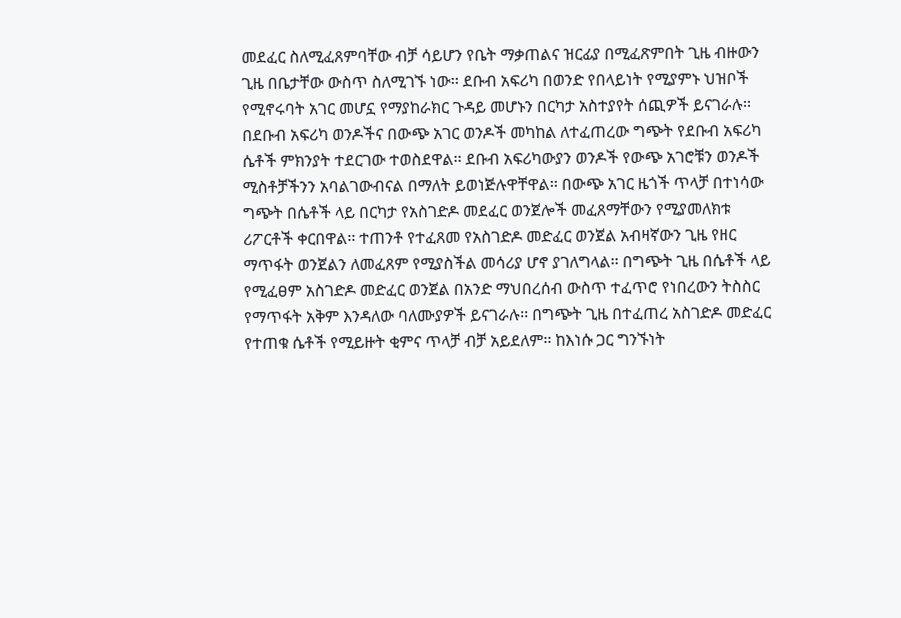መደፈር ስለሚፈጸምባቸው ብቻ ሳይሆን የቤት ማቃጠልና ዝርፊያ በሚፈጽምበት ጊዜ ብዙውን ጊዜ በቤታቸው ውስጥ ስለሚገኙ ነው፡፡ ደቡብ አፍሪካ በወንድ የበላይነት የሚያምኑ ህዝቦች የሚኖሩባት አገር መሆኗ የማያከራክር ጉዳይ መሆኑን በርካታ አስተያየት ሰጪዎች ይናገራሉ፡፡ በደቡብ አፍሪካ ወንዶችና በውጭ አገር ወንዶች መካከል ለተፈጠረው ግጭት የደቡብ አፍሪካ ሴቶች ምክንያት ተደርገው ተወስደዋል፡፡ ደቡብ አፍሪካውያን ወንዶች የውጭ አገሮቹን ወንዶች ሚስቶቻችንን አባልገውብናል በማለት ይወነጅሉዋቸዋል፡፡ በውጭ አገር ዜጎች ጥላቻ በተነሳው ግጭት በሴቶች ላይ በርካታ የአስገድዶ መደፈር ወንጀሎች መፈጸማቸውን የሚያመለክቱ ሪፖርቶች ቀርበዋል፡፡ ተጠንቶ የተፈጸመ የአስገድዶ መድፈር ወንጀል አብዛኛውን ጊዜ የዘር ማጥፋት ወንጀልን ለመፈጸም የሚያስችል መሳሪያ ሆኖ ያገለግላል፡፡ በግጭት ጊዜ በሴቶች ላይ የሚፈፀም አስገድዶ መድፈር ወንጀል በአንድ ማህበረሰብ ውስጥ ተፈጥሮ የነበረውን ትስስር የማጥፋት አቅም እንዳለው ባለሙያዎች ይናገራሉ፡፡ በግጭት ጊዜ በተፈጠረ አስገድዶ መድፈር የተጠቁ ሴቶች የሚይዙት ቂምና ጥላቻ ብቻ አይደለም፡፡ ከእነሱ ጋር ግንኙነት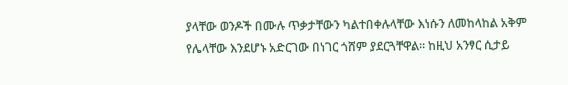ያላቸው ወንዶች በሙሉ ጥቃታቸውን ካልተበቀሉላቸው እነሱን ለመከላከል አቅም የሌላቸው እንደሆኑ አድርገው በነገር ጎሸም ያደርጓቸዋል፡፡ ከዚህ አንፃር ሲታይ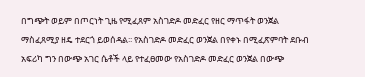በግጭት ወይም በጦርነት ጊዜ የሚፈጸም አስገድዶ መድፈር የዘር ማጥፋት ወንጀል ማስፈጸሚያ ዘዴ ተደርጎ ይወሰዳል፡፡ የአስገድዶ መድፈር ወንጀል በየቀኑ በሚፈጽምባት ደቡብ አፍሪካ ግን በውጭ አገር ሴቶች ላይ የተፈፀመው የአስገድዶ መድፈር ወንጀል በውጭ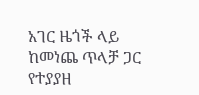አገር ዜጎች ላይ ከመነጨ ጥላቻ ጋር የተያያዘ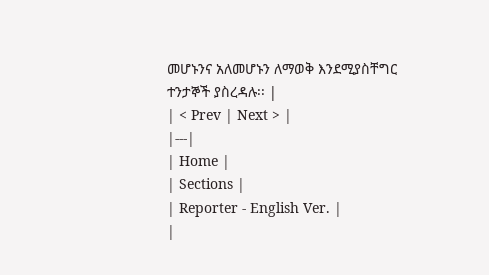መሆኑንና አለመሆኑን ለማወቅ እንደሚያስቸግር ተንታኞች ያስረዳሉ፡፡ |
| < Prev | Next > |
|---|
| Home |
| Sections |
| Reporter - English Ver. |
|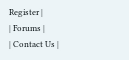Register |
| Forums |
| Contact Us |